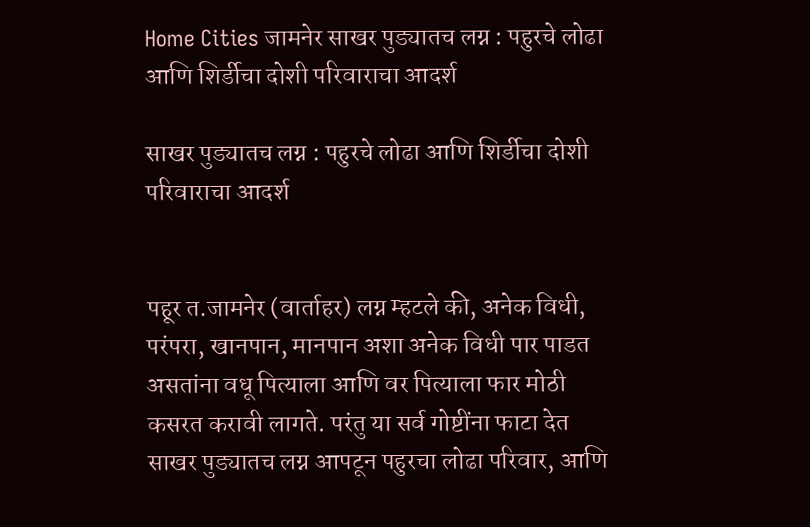Home Cities जामनेर साखर पुड्यातच लग्न : पहुरचे लोढा आणि शिर्डीचा दोशी परिवाराचा आदर्श

साखर पुड्यातच लग्न : पहुरचे लोढा आणि शिर्डीचा दोशी परिवाराचा आदर्श


पहूर त.जामनेर (वार्ताहर) लग्न म्हटले की, अनेक विधी, परंपरा, खानपान, मानपान अशा अनेक विधी पार पाडत असतांना वधू पित्याला आणि वर पित्याला फार मोठी कसरत करावी लागते. परंतु या सर्व गोष्टींना फाटा देत साखर पुड्यातच लग्न आपटून पहुरचा लोढा परिवार, आणि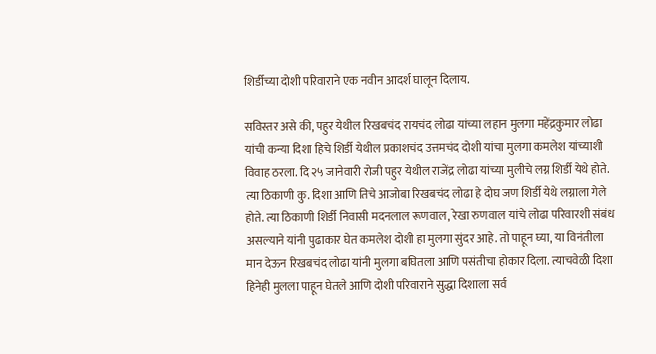शिर्डीच्या दोशी परिवाराने एक नवीन आदर्श घालून दिलाय.

सविस्तर असे की, पहुर येथील रिखबचंद रायचंद लोढा यांच्या लहान मुलगा महेंद्रकुमार लोढा यांची कन्या दिशा हिचे शिर्डी येथील प्रकाशचंद उत्तमचंद दोशी यांचा मुलगा कमलेश यांच्याशी विवाह ठरला. दि २५ जानेवारी रोजी पहुर येथील राजेंद्र लोढा यांच्या मुलीचे लग्न शिर्डी येथे होते. त्या ठिकाणी कु. दिशा आणि तिचे आजोबा रिखबचंद लोढा हे दोघ जण शिर्डी येथे लग्नाला गेले होते. त्या ठिकाणी शिर्डी निवासी मदनलाल रूणवाल, रेखा रुणवाल यांचे लोढा परिवारशी संबंध असल्याने यांनी पुढाकार घेत कमलेश दोशी हा मुलगा सुंदर आहे. तो पाहून घ्या, या विनंतीला मान देऊन रिखबचंद लोढा यांनी मुलगा बघितला आणि पसंतीचा होकार दिला. त्याचवेळी दिशा हिनेही मुलला पाहून घेतले आणि दोशी परिवाराने सुद्धा दिशाला सर्व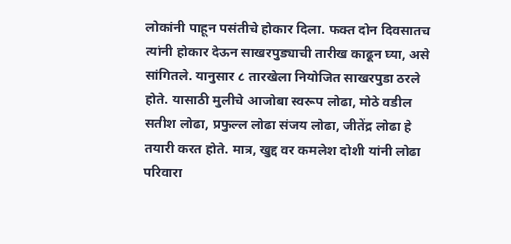लोकांनी पाहून पसंतीचे होकार दिला. फक्त दोन दिवसातच त्यांनी होकार देऊन साखरपुड्याची तारीख काढून घ्या, असे सांगितले. यानुसार ८ तारखेला नियोजित साखरपुडा ठरले होते. यासाठी मुलीचे आजोबा स्वरूप लोढा, मोठे वडील सतीश लोढा, प्रफुल्ल लोढा संजय लोढा, जीतेंद्र लोढा हे तयारी करत होते. मात्र, खुद्द वर कमलेश दोशी यांनी लोढा परिवारा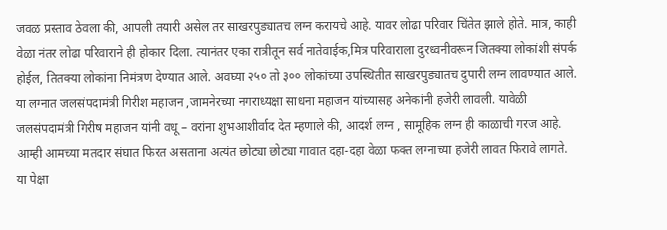जवळ प्रस्ताव ठेवला की, आपली तयारी असेल तर साखरपुड्यातच लग्न करायचे आहे. यावर लोढा परिवार चिंतेत झाले होते. मात्र, काही वेळा नंतर लोढा परिवाराने ही होकार दिला. त्यानंतर एका रात्रीतून सर्व नातेवाईक,मित्र परिवाराला दुरध्वनीवरून जितक्या लोकांशी संपर्क होईल, तितक्या लोकांना निमंत्रण देण्यात आले. अवघ्या २५० तो ३०० लोकांच्या उपस्थितीत साखरपुड्यातच दुपारी लग्न लावण्यात आले. या लग्नात जलसंपदामंत्री गिरीश महाजन ,जामनेरच्या नगराध्यक्षा साधना महाजन यांच्यासह अनेकांनी हजेरी लावली. यावेळी जलसंपदामंत्री गिरीष महाजन यांनी वधू – वरांना शुभआशीर्वाद देत म्हणाले की, आदर्श लग्न , सामूहिक लग्न ही काळाची गरज आहे. आम्ही आमच्या मतदार संघात फिरत असताना अत्यंत छोट्या छोट्या गावात दहा-दहा वेळा फक्त लग्नाच्या हजेरी लावत फिरावे लागते. या पेक्षा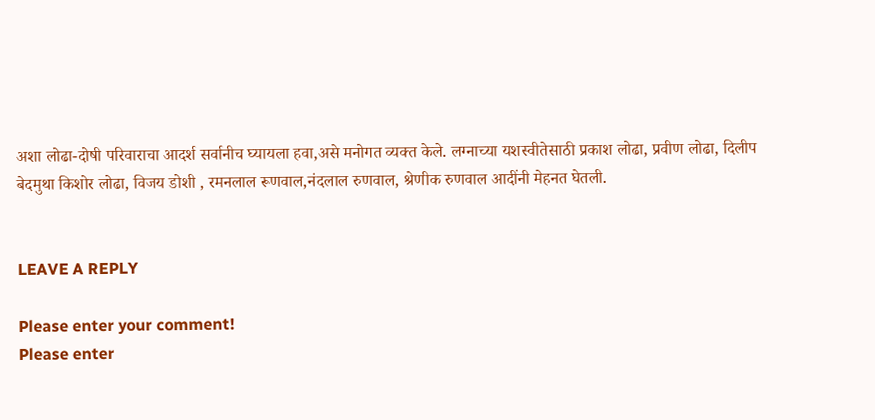अशा लोढा-दोषी परिवाराचा आदर्श सर्वानीच घ्यायला हवा,असे मनोगत व्यक्त केले. लग्नाच्या यशस्वीतेसाठी प्रकाश लोढा, प्रवीण लोढा, दिलीप बेदमुथा किशोर लोढा, विजय डोशी , रमनलाल रूणवाल,नंदलाल रुणवाल, श्रेणीक रुणवाल आदींनी मेहनत घेतली.


LEAVE A REPLY

Please enter your comment!
Please enter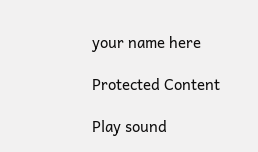your name here

Protected Content

Play sound